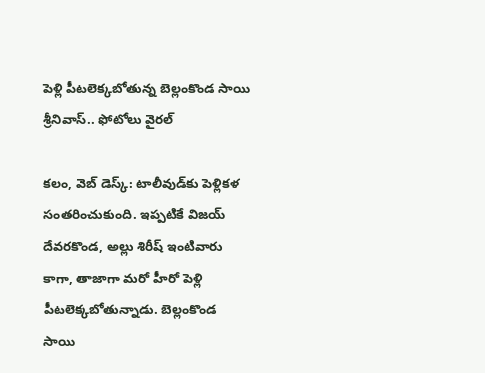పెళ్లి పీటలెక్కబోతున్న బెల్లంకొండ సాయి శ్రీనివాస్.. ఫోటోలు వైరల్

కలం, వెబ్ డెస్క్: టాలీవుడ్‌కు పెళ్లికళ సంతరించుకుంది. ఇప్పటికే విజయ్ దేవరకొండ, అల్లు శిరీష్ ఇంటివారు కాగా, తాజాగా మరో హీరో పెళ్లి పీటలెక్కబోతున్నాడు. బెల్లంకొండ సాయి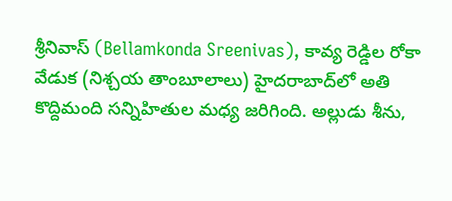శ్రీనివాస్ (Bellamkonda Sreenivas), కావ్య రెడ్డిల రోకా వేడుక (నిశ్చయ తాంబూలాలు) హైదరాబాద్‌లో అతి కొద్దిమంది సన్నిహితుల మధ్య జరిగింది. అల్లుడు శీను,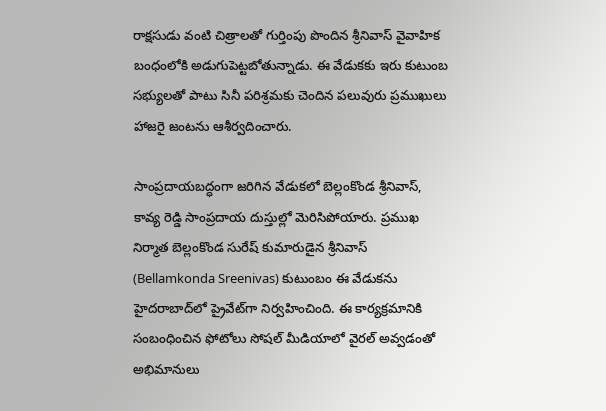రాక్షసుడు వంటి చిత్రాలతో గుర్తింపు పొందిన శ్రీనివాస్ వైవాహిక బంధంలోకి అడుగుపెట్టబోతున్నాడు. ఈ వేడుకకు ఇరు కుటుంబ సభ్యులతో పాటు సినీ పరిశ్రమకు చెందిన పలువురు ప్రముఖులు హాజరై జంటను ఆశీర్వదించారు.

సాంప్రదాయబద్ధంగా జరిగిన వేడుకలో బెల్లంకొండ శ్రీనివాస్, కావ్య రెడ్డి సాంప్రదాయ దుస్తుల్లో మెరిసిపోయారు. ప్రముఖ నిర్మాత బెల్లంకొండ సురేష్ కుమారుడైన శ్రీనివాస్ (Bellamkonda Sreenivas) కుటుంబం ఈ వేడుకను హైదరాబాద్‌లో ప్రైవేట్‌గా నిర్వహించింది. ఈ కార్యక్రమానికి సంబంధించిన ఫోటోలు సోషల్ మీడియాలో వైరల్ అవ్వడంతో అభిమానులు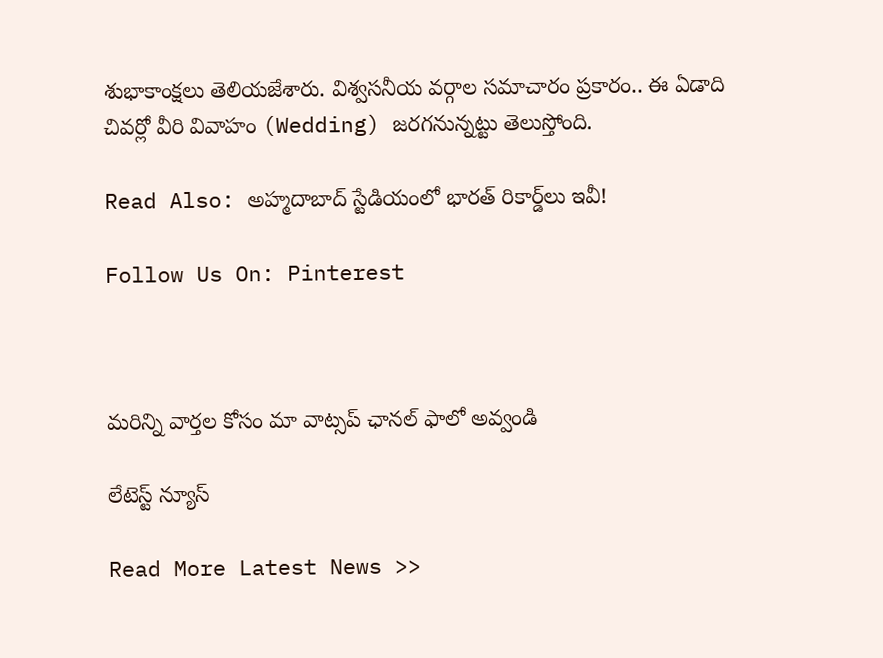శుభాకాంక్షలు తెలియజేశారు. విశ్వసనీయ వర్గాల సమాచారం ప్రకారం.. ఈ ఏడాది చివర్లో వీరి వివాహం (Wedding) జరగనున్నట్టు తెలుస్తోంది.

Read Also: అహ్మదాబాద్ స్టేడియంలో భారత్ రికార్డ్‌లు ఇవీ!

Follow Us On: Pinterest



మ‌రిన్ని వార్త‌ల కోసం మా వాట్స‌ప్ ఛాన‌ల్ ఫాలో అవ్వండి

లేటెస్ట్ న్యూస్‌

Read More Latest News >>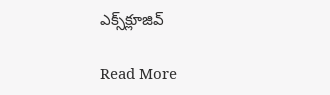ఎక్స్‌క్లూజివ్‌

Read More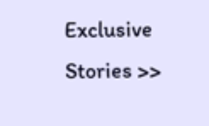Exclusive Stories >>